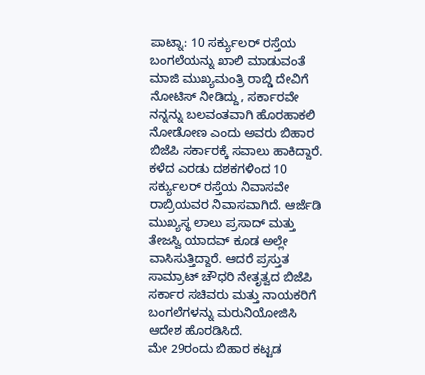ಪಾಟ್ನಾ: 10 ಸರ್ಕ್ಯುಲರ್ ರಸ್ತೆಯ ಬಂಗಲೆಯನ್ನು ಖಾಲಿ ಮಾಡುವಂತೆ ಮಾಜಿ ಮುಖ್ಯಮಂತ್ರಿ ರಾಬ್ಡಿ ದೇವಿಗೆ ನೋಟಿಸ್ ನೀಡಿದ್ದು, ಸರ್ಕಾರವೇ ನನ್ನನ್ನು ಬಲವಂತವಾಗಿ ಹೊರಹಾಕಲಿ ನೋಡೋಣ ಎಂದು ಅವರು ಬಿಹಾರ ಬಿಜೆಪಿ ಸರ್ಕಾರಕ್ಕೆ ಸವಾಲು ಹಾಕಿದ್ದಾರೆ.
ಕಳೆದ ಎರಡು ದಶಕಗಳಿಂದ 10 ಸರ್ಕ್ಯುಲರ್ ರಸ್ತೆಯ ನಿವಾಸವೇ ರಾಬ್ರಿಯವರ ನಿವಾಸವಾಗಿದೆ. ಆರ್ಜೆಡಿ ಮುಖ್ಯಸ್ಥ ಲಾಲು ಪ್ರಸಾದ್ ಮತ್ತು ತೇಜಸ್ವಿ ಯಾದವ್ ಕೂಡ ಅಲ್ಲೇ ವಾಸಿಸುತ್ತಿದ್ದಾರೆ. ಆದರೆ ಪ್ರಸ್ತುತ ಸಾಮ್ರಾಟ್ ಚೌಧರಿ ನೇತೃತ್ವದ ಬಿಜೆಪಿ ಸರ್ಕಾರ ಸಚಿವರು ಮತ್ತು ನಾಯಕರಿಗೆ ಬಂಗಲೆಗಳನ್ನು ಮರುನಿಯೋಜಿಸಿ ಆದೇಶ ಹೊರಡಿಸಿದೆ.
ಮೇ 29ರಂದು ಬಿಹಾರ ಕಟ್ಟಡ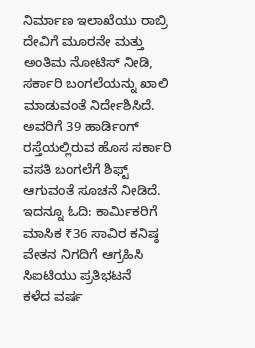ನಿರ್ಮಾಣ ಇಲಾಖೆಯು ರಾಬ್ರಿ ದೇವಿಗೆ ಮೂರನೇ ಮತ್ತು ಅಂತಿಮ ನೋಟಿಸ್ ನೀಡಿ, ಸರ್ಕಾರಿ ಬಂಗಲೆಯನ್ನು ಖಾಲಿ ಮಾಡುವಂತೆ ನಿರ್ದೇಶಿಸಿದೆ. ಅವರಿಗೆ 39 ಹಾರ್ಡಿಂಗ್ ರಸ್ತೆಯಲ್ಲಿರುವ ಹೊಸ ಸರ್ಕಾರಿ ವಸತಿ ಬಂಗಲೆಗೆ ಶಿಫ್ಟ್ ಆಗುವಂತೆ ಸೂಚನೆ ನೀಡಿದೆ.
ಇದನ್ನೂ ಓದಿ: ಕಾರ್ಮಿಕರಿಗೆ ಮಾಸಿಕ ₹36 ಸಾವಿರ ಕನಿಷ್ಠ ವೇತನ ನಿಗದಿಗೆ ಆಗ್ರಹಿಸಿ ಸಿಐಟಿಯು ಪ್ರತಿಭಟನೆ
ಕಳೆದ ವರ್ಷ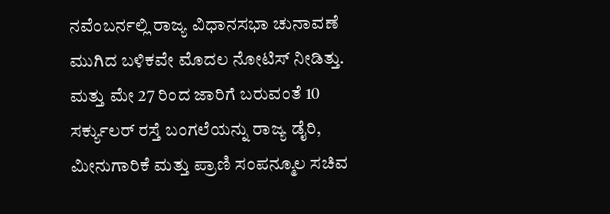ನವೆಂಬರ್ನಲ್ಲಿ ರಾಜ್ಯ ವಿಧಾನಸಭಾ ಚುನಾವಣೆ ಮುಗಿದ ಬಳಿಕವೇ ಮೊದಲ ನೋಟಿಸ್ ನೀಡಿತ್ತು. ಮತ್ತು ಮೇ 27 ರಿಂದ ಜಾರಿಗೆ ಬರುವಂತೆ 10 ಸರ್ಕ್ಯುಲರ್ ರಸ್ತೆ ಬಂಗಲೆಯನ್ನು ರಾಜ್ಯ ಡೈರಿ, ಮೀನುಗಾರಿಕೆ ಮತ್ತು ಪ್ರಾಣಿ ಸಂಪನ್ಮೂಲ ಸಚಿವ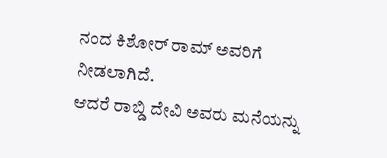ನಂದ ಕಿಶೋರ್ ರಾಮ್ ಅವರಿಗೆ ನೀಡಲಾಗಿದೆ.
ಆದರೆ ರಾಬ್ಡಿ ದೇವಿ ಅವರು ಮನೆಯನ್ನು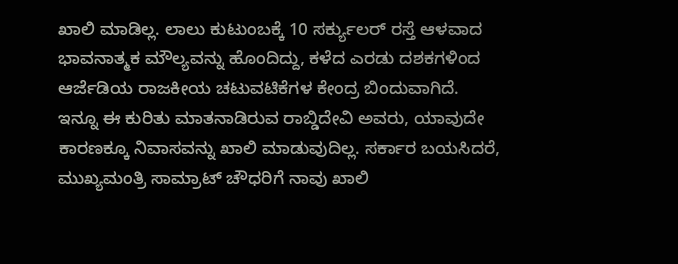ಖಾಲಿ ಮಾಡಿಲ್ಲ. ಲಾಲು ಕುಟುಂಬಕ್ಕೆ 10 ಸರ್ಕ್ಯುಲರ್ ರಸ್ತೆ ಆಳವಾದ ಭಾವನಾತ್ಮಕ ಮೌಲ್ಯವನ್ನು ಹೊಂದಿದ್ದು, ಕಳೆದ ಎರಡು ದಶಕಗಳಿಂದ ಆರ್ಜೆಡಿಯ ರಾಜಕೀಯ ಚಟುವಟಿಕೆಗಳ ಕೇಂದ್ರ ಬಿಂದುವಾಗಿದೆ.
ಇನ್ನೂ ಈ ಕುರಿತು ಮಾತನಾಡಿರುವ ರಾಬ್ಡಿದೇವಿ ಅವರು, ಯಾವುದೇ ಕಾರಣಕ್ಕೂ ನಿವಾಸವನ್ನು ಖಾಲಿ ಮಾಡುವುದಿಲ್ಲ. ಸರ್ಕಾರ ಬಯಸಿದರೆ, ಮುಖ್ಯಮಂತ್ರಿ ಸಾಮ್ರಾಟ್ ಚೌಧರಿಗೆ ನಾವು ಖಾಲಿ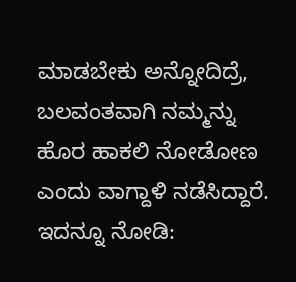ಮಾಡಬೇಕು ಅನ್ನೋದಿದ್ರೆ, ಬಲವಂತವಾಗಿ ನಮ್ಮನ್ನು ಹೊರ ಹಾಕಲಿ ನೋಡೋಣ ಎಂದು ವಾಗ್ದಾಳಿ ನಡೆಸಿದ್ದಾರೆ.
ಇದನ್ನೂ ನೋಡಿ: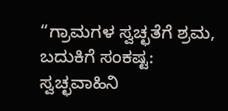“ಗ್ರಾಮಗಳ ಸ್ವಚ್ಛತೆಗೆ ಶ್ರಮ, ಬದುಕಿಗೆ ಸಂಕಷ್ಟ: ಸ್ವಚ್ಛವಾಹಿನಿ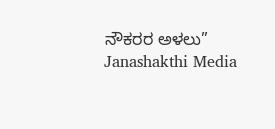ನೌಕರರ ಅಳಲು” Janashakthi Media